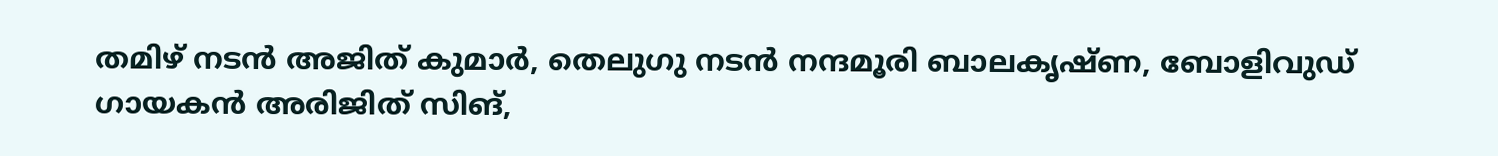തമിഴ്‌ നടൻ അജിത് കുമാർ, തെലുഗു നടൻ നന്ദമൂരി ബാലകൃഷ്‌ണ, ബോളിവുഡ് ഗായകൻ അരിജിത് സിങ്,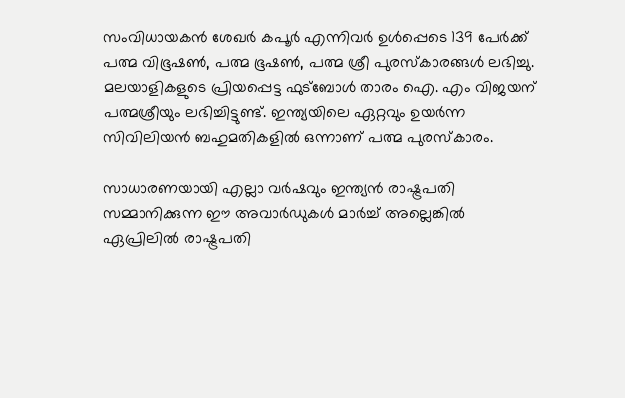സംവിധായകൻ ശേഖർ കപൂർ എന്നിവർ ഉൾപ്പെടെ 139 പേർക്ക് പത്മ വിഭൂഷൺ, പത്മ ഭൂഷൺ, പത്മ ശ്രീ പുരസ്കാരങ്ങൾ ലഭിച്ചു. മലയാളികളുടെ പ്രിയപ്പെട്ട ഫുട്ബോൾ താരം ഐ. എം വിജയന് പത്മശ്രീയും ലഭിച്ചിട്ടുണ്ട്. ഇന്ത്യയിലെ ഏറ്റവും ഉയർന്ന സിവിലിയൻ ബഹുമതികളിൽ ഒന്നാണ് പത്മ പുരസ്കാരം.

സാധാരണയായി എല്ലാ വർഷവും ഇന്ത്യൻ രാഷ്ട്രപതി സമ്മാനിക്കുന്ന ഈ അവാർഡുകൾ മാർച്ച് അല്ലെങ്കിൽ ഏപ്രിലിൽ രാഷ്ട്രപതി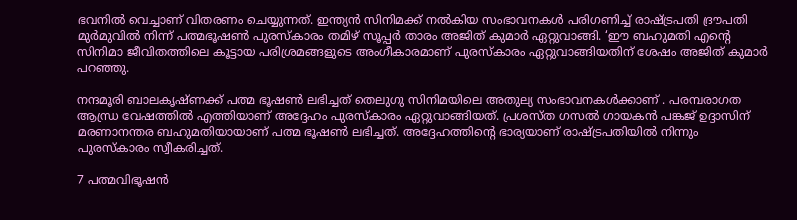ഭവനിൽ വെച്ചാണ് വിതരണം ചെയ്യുന്നത്. ഇന്ത്യൻ സിനിമക്ക് നൽകിയ സംഭാവനകൾ പരിഗണിച്ച് രാഷ്ട്രപതി ദ്രൗപതി മുർമുവിൽ നിന്ന് പത്മഭൂഷൺ പുരസ്‌കാരം തമിഴ് സൂപ്പർ താരം അജിത് കുമാർ ഏറ്റുവാങ്ങി. ‘ഈ ബഹുമതി എൻ്റെ സിനിമാ ജീവിതത്തിലെ കൂട്ടായ പരിശ്രമങ്ങളുടെ അംഗീകാരമാണ് പുരസ്‌കാരം ഏറ്റുവാങ്ങിയതിന് ശേഷം അജിത് കുമാർ പറഞ്ഞു.

നന്ദമൂരി ബാലകൃഷ്‌ണക്ക് പത്മ ഭൂഷൺ ലഭിച്ചത് തെലുഗു സിനിമയിലെ അതുല്യ സംഭാവനകൾക്കാണ് . പരമ്പരാഗത ആന്ധ്ര വേഷത്തിൽ എത്തിയാണ് അദ്ദേഹം പുരസ്‌കാരം ഏറ്റുവാങ്ങിയത്. പ്രശസ്ത ഗസൽ ഗായകൻ പങ്കജ് ഉദ്ദാസിന് മരണാനന്തര ബഹുമതിയായാണ് പത്മ ഭൂഷൺ ലഭിച്ചത്. അദ്ദേഹത്തിൻ്റെ ഭാര്യയാണ് രാഷ്ട്രപതിയിൽ നിന്നും പുരസ്‌കാരം സ്വീകരിച്ചത്.

7 പത്മവിഭൂഷൻ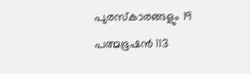പുരസ്കാരങ്ങളും 19 പത്മഭൂഷൻ 113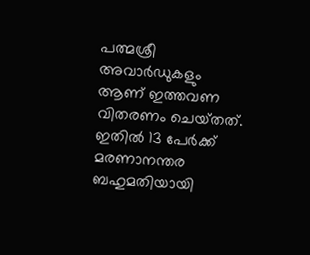പത്മശ്രീ അവാർഡുകളും ആണ് ഇത്തവണ വിതരണം ചെയ്‌തത്. ഇതിൽ 13 പേർക്ക് മരണാനന്തര ബഹുമതിയായി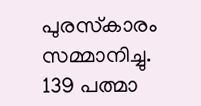പുരസ്‌കാരം സമ്മാനിച്ചു. 139 പത്മാ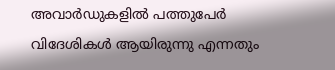അവാർഡുകളിൽ പത്തുപേർ വിദേശികൾ ആയിരുന്നു എന്നതും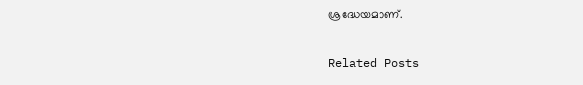ശ്രദ്ധേയമാണ്.

Related Posts